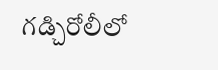గడ్చిరోలీలో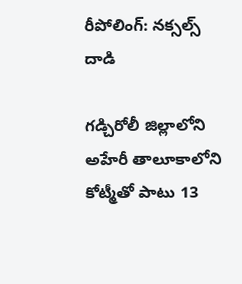రీపోలింగ్: నక్సల్స్ దాడి

గడ్చిరోలీ జిల్లాలోని అహేరీ తాలూకాలోని కోట్మీతో పాటు 13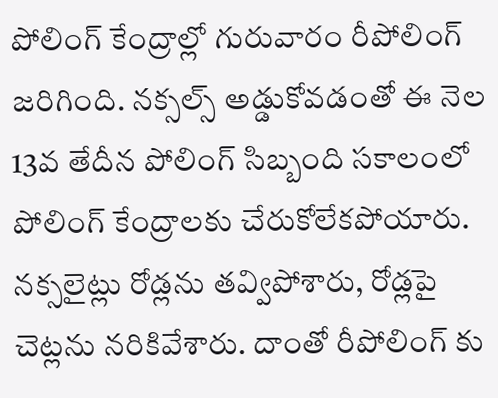పోలింగ్ కేంద్రాల్లో గురువారం రీపోలింగ్ జరిగింది. నక్సల్స్ అడ్డుకోవడంతో ఈ నెల 13వ తేదీన పోలింగ్ సిబ్బంది సకాలంలో పోలింగ్ కేంద్రాలకు చేరుకోలేకపోయారు. నక్సలైట్లు రోడ్లను తవ్విపోశారు, రోడ్లపై చెట్లను నరికివేశారు. దాంతో రీపోలింగ్ కు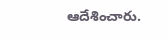ఆదేశించారు.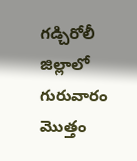గడ్చిరోలీ జిల్లాలో గురువారం మొత్తం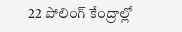22 పోలింగ్ కేంద్రాల్లో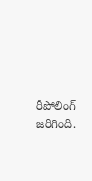రీపోలింగ్ జరిగింది.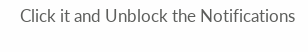Click it and Unblock the Notifications